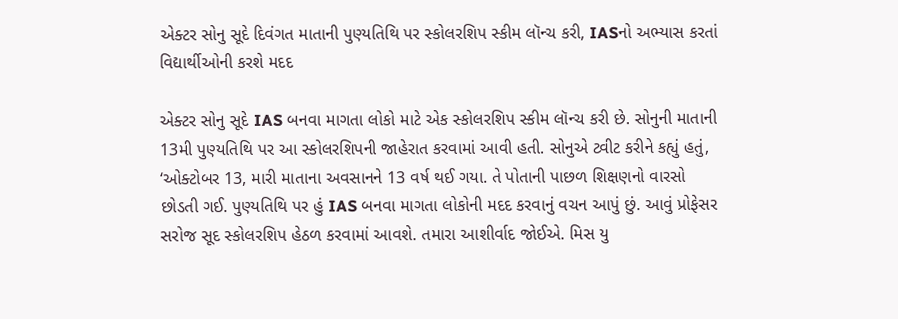એક્ટર સોનુ સૂદે દિવંગત માતાની પુણ્યતિથિ પર સ્કોલરશિપ સ્કીમ લૉન્ચ કરી, IASનો અભ્યાસ કરતાં વિદ્યાર્થીઓની કરશે મદદ

એક્ટર સોનુ સૂદે IAS બનવા માગતા લોકો માટે એક સ્કોલરશિપ સ્કીમ લૉન્ચ કરી છે. સોનુની માતાની 13મી પુણ્યતિથિ પર આ સ્કોલરશિપની જાહેરાત કરવામાં આવી હતી. સોનુએ ટ્વીટ કરીને કહ્યું હતું, ‘ઓક્ટોબર 13, મારી માતાના અવસાનને 13 વર્ષ થઈ ગયા. તે પોતાની પાછળ શિક્ષણનો વારસો છોડતી ગઈ. પુણ્યતિથિ પર હું IAS બનવા માગતા લોકોની મદદ કરવાનું વચન આપું છું. આવું પ્રોફેસર સરોજ સૂદ સ્કોલરશિપ હેઠળ કરવામાં આવશે. તમારા આશીર્વાદ જોઈએ. મિસ યુ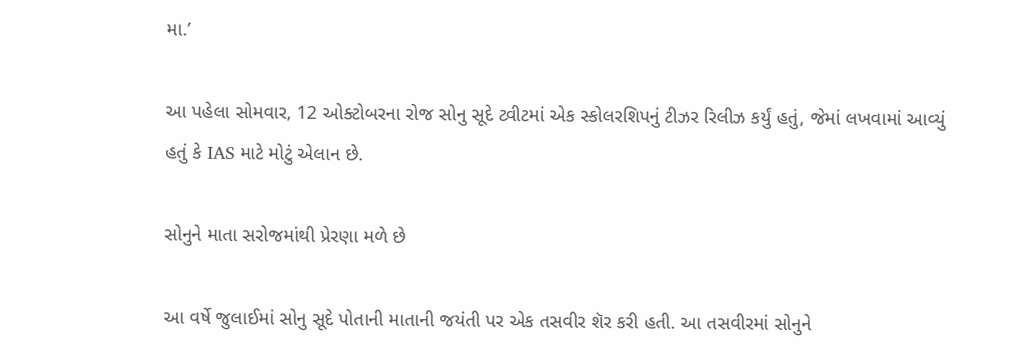મા.’

આ પહેલા સોમવાર, 12 ઓક્ટોબરના રોજ સોનુ સૂદે ટ્વીટમાં એક સ્કોલરશિપનું ટીઝર રિલીઝ કર્યું હતું, જેમાં લખવામાં આવ્યું હતું કે IAS માટે મોટું એલાન છે.

સોનુને માતા સરોજમાંથી પ્રેરણા મળે છે

આ વર્ષે જુલાઈમાં સોનુ સૂદે પોતાની માતાની જયંતી પર એક તસવીર શૅર કરી હતી. આ તસવીરમાં સોનુને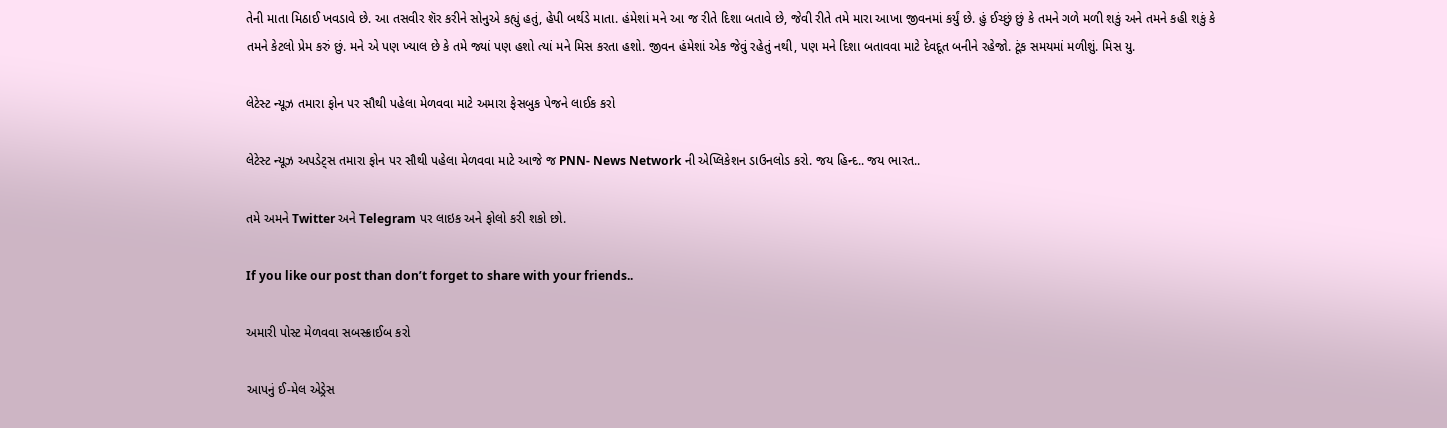તેની માતા મિઠાઈ ખવડાવે છે. આ તસવીર શૅર કરીને સોનુએ કહ્યું હતું, હેપી બર્થડે માતા. હંમેશાં મને આ જ રીતે દિશા બતાવે છે, જેવી રીતે તમે મારા આખા જીવનમાં કર્યું છે. હું ઈચ્છું છું કે તમને ગળે મળી શકું અને તમને કહી શકું કે તમને કેટલો પ્રેમ કરું છું. મને એ પણ ખ્યાલ છે કે તમે જ્યાં પણ હશો ત્યાં મને મિસ કરતા હશો. જીવન હંમેશાં એક જેવું રહેતું નથી, પણ મને દિશા બતાવવા માટે દેવદૂત બનીને રહેજો. ટૂંક સમયમાં મળીશું. મિસ યુ.

લેટેસ્ટ ન્યૂઝ તમારા ફોન પર સૌથી પહેલા મેળવવા માટે અમારા ફેસબુક પેજને લાઈક કરો

લેટેસ્ટ ન્યૂઝ અપડેટ્સ તમારા ફોન પર સૌથી પહેલા મેળવવા માટે આજે જ PNN- News Network ની એપ્લિકેશન ડાઉનલોડ કરો. જય હિન્દ.. જય ભારત..

તમે અમને Twitter અને Telegram પર લાઇક અને ફોલો કરી શકો છો.

If you like our post than don’t forget to share with your friends..

અમારી પોસ્ટ મેળવવા સબસ્ક્રાઈબ કરો

આપનું ઈ-મેલ એડ્રેસ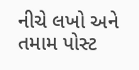નીચે લખો અને તમામ પોસ્ટ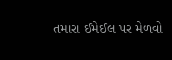તમારા ઈમેઈલ પર મેળવો